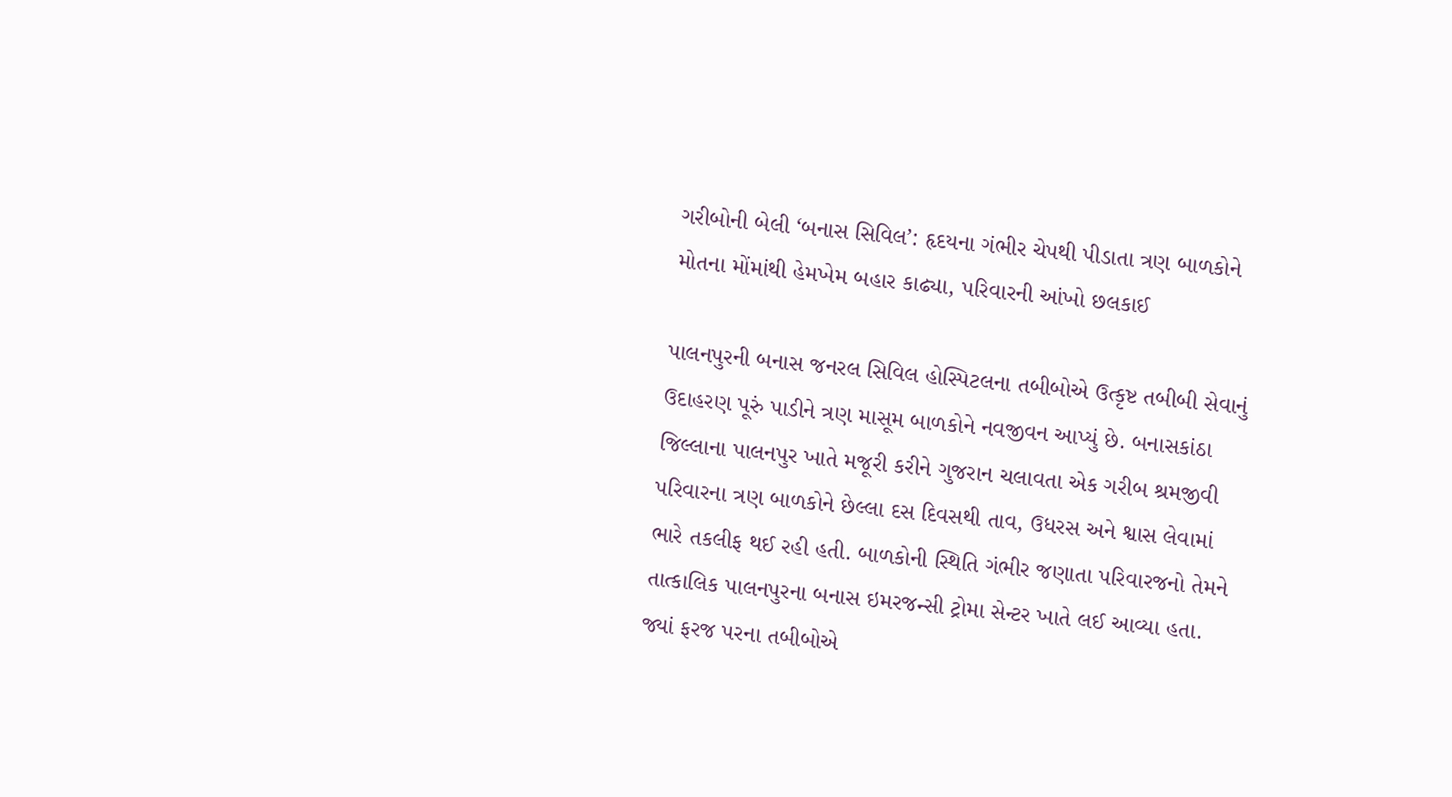ગરીબોની બેલી ‘બનાસ સિવિલ’: હૃદયના ગંભીર ચેપથી પીડાતા ત્રણ બાળકોને મોતના મોંમાંથી હેમખેમ બહાર કાઢ્યા, પરિવારની આંખો છલકાઈ

પાલનપુરની બનાસ જનરલ સિવિલ હોસ્પિટલના તબીબોએ ઉત્કૃષ્ટ તબીબી સેવાનું ઉદાહરણ પૂરું પાડીને ત્રણ માસૂમ બાળકોને નવજીવન આપ્યું છે. બનાસકાંઠા જિલ્લાના પાલનપુર ખાતે મજૂરી કરીને ગુજરાન ચલાવતા એક ગરીબ શ્રમજીવી પરિવારના ત્રણ બાળકોને છેલ્લા દસ દિવસથી તાવ, ઉધરસ અને શ્વાસ લેવામાં ભારે તકલીફ થઈ રહી હતી. બાળકોની સ્થિતિ ગંભીર જણાતા પરિવારજનો તેમને તાત્કાલિક પાલનપુરના બનાસ ઇમરજન્સી ટ્રોમા સેન્ટર ખાતે લઈ આવ્યા હતા. જ્યાં ફરજ પરના તબીબોએ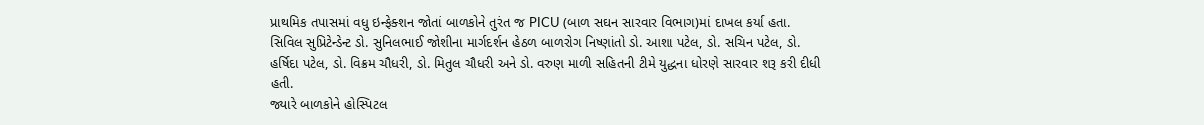પ્રાથમિક તપાસમાં વધુ ઇન્ફેક્શન જોતાં બાળકોને તુરંત જ PICU (બાળ સઘન સારવાર વિભાગ)માં દાખલ કર્યા હતા. સિવિલ સુપ્રિટેન્ડેન્ટ ડો. સુનિલભાઈ જોશીના માર્ગદર્શન હેઠળ બાળરોગ નિષ્ણાંતો ડો. આશા પટેલ, ડો. સચિન પટેલ, ડો. હર્ષિદા પટેલ, ડો. વિક્રમ ચૌધરી, ડો. મિતુલ ચૌધરી અને ડો. વરુણ માળી સહિતની ટીમે યુદ્ધના ધોરણે સારવાર શરૂ કરી દીધી હતી.
જ્યારે બાળકોને હોસ્પિટલ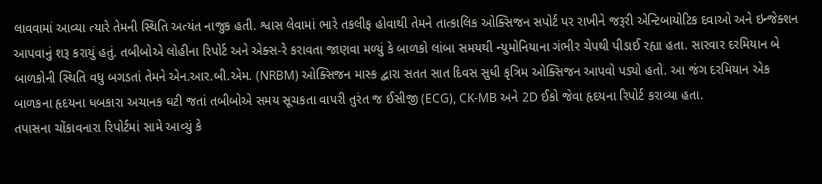લાવવામાં આવ્યા ત્યારે તેમની સ્થિતિ અત્યંત નાજુક હતી. શ્વાસ લેવામાં ભારે તકલીફ હોવાથી તેમને તાત્કાલિક ઓક્સિજન સપોર્ટ પર રાખીને જરૂરી એન્ટિબાયોટિક દવાઓ અને ઇન્જેક્શન આપવાનું શરૂ કરાયું હતું. તબીબોએ લોહીના રિપોર્ટ અને એક્સ-રે કરાવતા જાણવા મળ્યું કે બાળકો લાંબા સમયથી ન્યુમોનિયાના ગંભીર ચેપથી પીડાઈ રહ્યા હતા. સારવાર દરમિયાન બે બાળકોની સ્થિતિ વધુ બગડતાં તેમને એન.આર.બી.એમ. (NRBM) ઓક્સિજન માસ્ક દ્વારા સતત સાત દિવસ સુધી કૃત્રિમ ઓક્સિજન આપવો પડ્યો હતો. આ જંગ દરમિયાન એક બાળકના હૃદયના ધબકારા અચાનક ઘટી જતાં તબીબોએ સમય સૂચકતા વાપરી તુરંત જ ઈસીજી (ECG), CK-MB અને 2D ઈકો જેવા હૃદયના રિપોર્ટ કરાવ્યા હતા.
તપાસના ચોંકાવનારા રિપોર્ટમાં સામે આવ્યું કે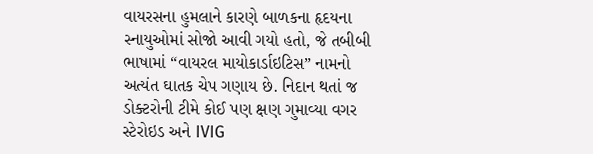વાયરસના હુમલાને કારણે બાળકના હૃદયના સ્નાયુઓમાં સોજો આવી ગયો હતો, જે તબીબી ભાષામાં “વાયરલ માયોકાર્ડાઇટિસ” નામનો અત્યંત ઘાતક ચેપ ગણાય છે. નિદાન થતાં જ ડોક્ટરોની ટીમે કોઈ પણ ક્ષણ ગુમાવ્યા વગર સ્ટેરોઇડ અને IVIG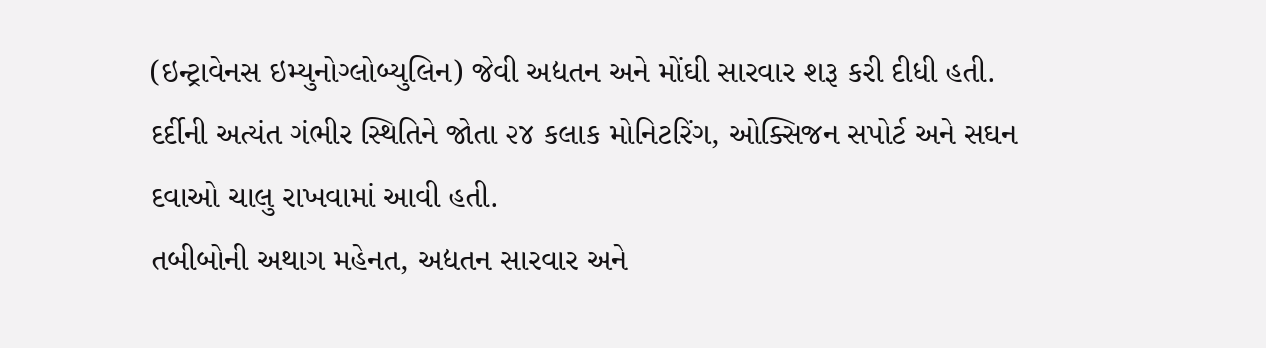(ઇન્ટ્રાવેનસ ઇમ્યુનોગ્લોબ્યુલિન) જેવી અદ્યતન અને મોંઘી સારવાર શરૂ કરી દીધી હતી. દર્દીની અત્યંત ગંભીર સ્થિતિને જોતા ૨૪ કલાક મોનિટરિંગ, ઓક્સિજન સપોર્ટ અને સઘન દવાઓ ચાલુ રાખવામાં આવી હતી.
તબીબોની અથાગ મહેનત, અદ્યતન સારવાર અને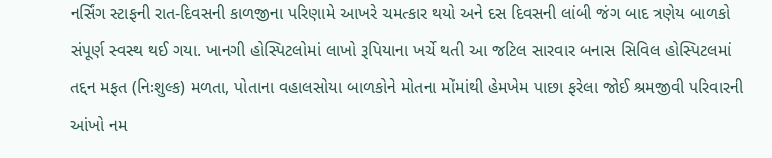નર્સિંગ સ્ટાફની રાત-દિવસની કાળજીના પરિણામે આખરે ચમત્કાર થયો અને દસ દિવસની લાંબી જંગ બાદ ત્રણેય બાળકો સંપૂર્ણ સ્વસ્થ થઈ ગયા. ખાનગી હોસ્પિટલોમાં લાખો રૂપિયાના ખર્ચે થતી આ જટિલ સારવાર બનાસ સિવિલ હોસ્પિટલમાં તદ્દન મફત (નિઃશુલ્ક) મળતા, પોતાના વહાલસોયા બાળકોને મોતના મોંમાંથી હેમખેમ પાછા ફરેલા જોઈ શ્રમજીવી પરિવારની આંખો નમ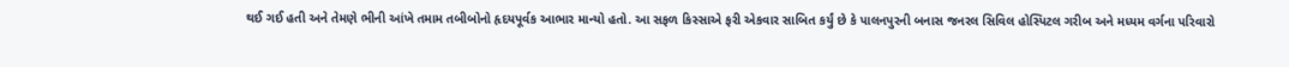થઈ ગઈ હતી અને તેમણે ભીની આંખે તમામ તબીબોનો હૃદયપૂર્વક આભાર માન્યો હતો. આ સફળ કિસ્સાએ ફરી એકવાર સાબિત કર્યું છે કે પાલનપુરની બનાસ જનરલ સિવિલ હોસ્પિટલ ગરીબ અને મધ્યમ વર્ગના પરિવારો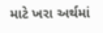માટે ખરા અર્થમાં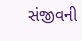સંજીવની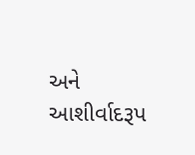અને આશીર્વાદરૂપ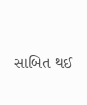સાબિત થઈ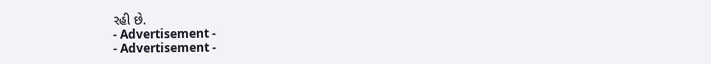રહી છે.
- Advertisement -
- Advertisement -